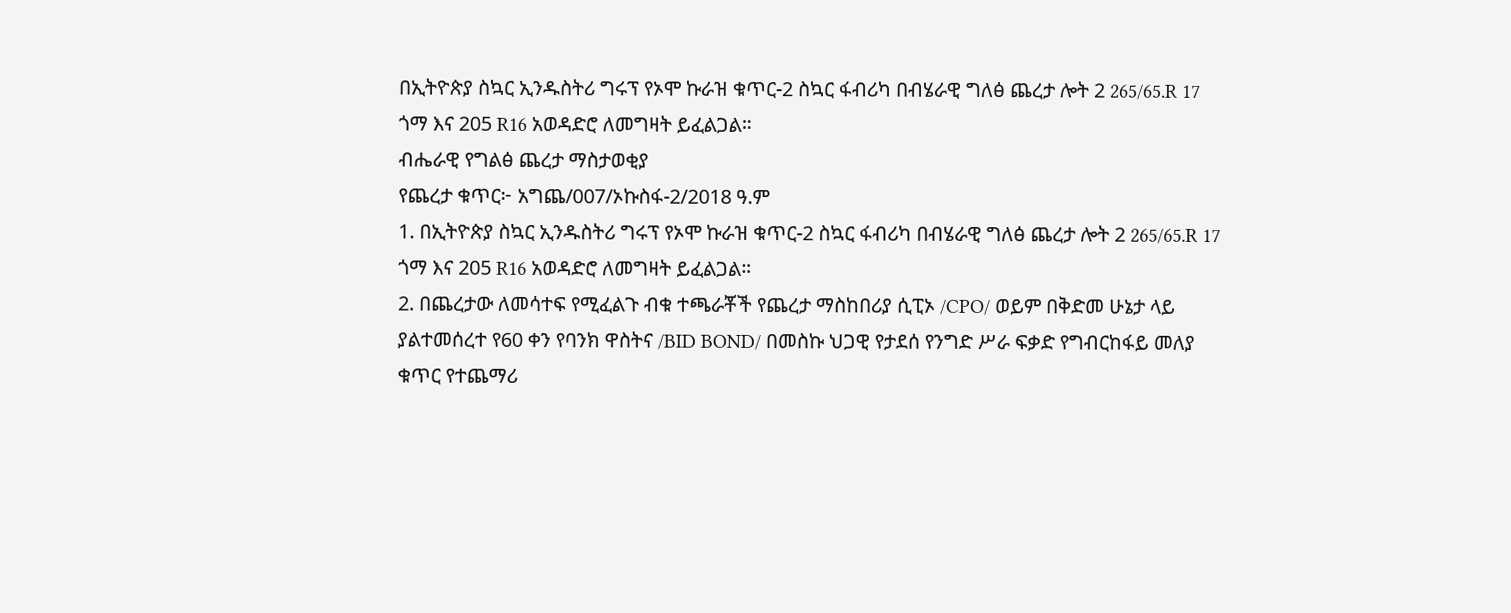በኢትዮጵያ ስኳር ኢንዱስትሪ ግሩፕ የኦሞ ኩራዝ ቁጥር-2 ስኳር ፋብሪካ በብሄራዊ ግለፅ ጨረታ ሎት 2 265/65.R 17 ጎማ እና 205 R16 አወዳድሮ ለመግዛት ይፈልጋል።
ብሔራዊ የግልፅ ጨረታ ማስታወቂያ
የጨረታ ቁጥር፦ አግጨ/007/ኦኩስፋ-2/2018 ዓ.ም
1. በኢትዮጵያ ስኳር ኢንዱስትሪ ግሩፕ የኦሞ ኩራዝ ቁጥር-2 ስኳር ፋብሪካ በብሄራዊ ግለፅ ጨረታ ሎት 2 265/65.R 17 ጎማ እና 205 R16 አወዳድሮ ለመግዛት ይፈልጋል።
2. በጨረታው ለመሳተፍ የሚፈልጉ ብቁ ተጫራቾች የጨረታ ማስከበሪያ ሲፒኦ /CPO/ ወይም በቅድመ ሁኔታ ላይ ያልተመሰረተ የ60 ቀን የባንክ ዋስትና /BID BOND/ በመስኩ ህጋዊ የታደሰ የንግድ ሥራ ፍቃድ የግብርከፋይ መለያ ቁጥር የተጨማሪ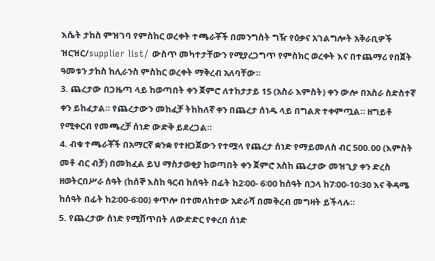እሴት ታከስ ምዝገባ የምስከር ወረቀት ተጫራቾች በመንግስት ግዥ የዕቃና አገልግሎት አቅራቢዎች ዝርዝር/supplier list/ ውስጥ መካተታቸውን የሚያረጋግጥ የምስክር ወረቀት እና በተጨማሪ የበጀት ዓመቱን ታከስ ከሊራንስ ምስከር ወረቀት ማቅረብ አለባቸው።
3. ጨረታው በጋዜጣ ላይ ከወጣበት ቀን ጀምሮ ለተከታታይ 15 (አስራ እምስት) ቀን ውሎ በአስራ ስድስተኛ ቀን ይከፈታል። የጨረታውን መከፈቻ ትከከለኛ ቀን በጨረታ ሰነዱ ላይ በግልጽ ተቀምጧል። ዘግይቶ የሚቀርብ የመጫረቻ ሰነድ ውድቅ ይደረጋል።
4. ብቁ ተጫራቾች በአማርኛ ቋንቋ የተዘጋጀውን የተሟላ የጨረታ ሰነድ የማይመለስ ብር 500.00 (እምስት መቶ ብር ብቻ) በመክፈል ይህ ማስታወቂያ ከወጣበት ቀን ጀምሮ አስከ ጨረታው መዝጊያ ቀን ድረስ ዘወትርበሥራ ሰዓት (ከሰኞ እስከ ዓርብ ከሰዓት በፊት ከ2፡00- 6፡00 ከሰዓት በኃላ ከ7፡00-10፡30 እና ቅዳሜ ከሰዓት በፊት ከ2፡00-6፡00) ቀጥሎ በተመለከተው አድራሻ በመቅረብ መግዛት ይችላሉ።
5. የጨረታው ሰነድ የሚሸጥበት ለውድድር የቀረበ ሰነድ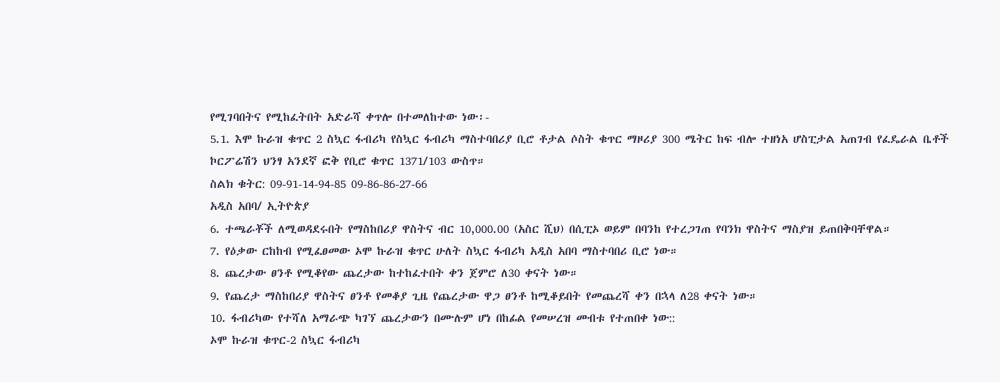የሚገባበትና የሚከፈትበት አድራሻ ቀጥሎ በተመለከተው ነው፡-
5.1. እሞ ኩራዝ ቁጥር 2 ስኳር ፋብሪካ የስኳር ፋብሪካ ማስተባበሪያ ቢሮ ቶታል ሶስት ቁጥር ማዞሪያ 300 ሜትር ከፍ ብሎ ተዘነአ ሆስፒታል አጠገብ የፈዴራል ቤቶች ኮርፖሬሽን ህንፃ አንደኛ ፎቅ የቢሮ ቁጥር 1371/103 ውስጥ።
ስልክ ቁትር: 09-91-14-94-85 09-86-86-27-66
አዲስ አበባ/ ኢትዮጵያ
6. ተጫራቾች ለሚወዳደሩበት የማስከበሪያ ዋስትና ብር 10,000.00 (አስር ሺህ) በሲፒኦ ወይም በባንከ የተረጋገጠ የባንክ ዋስትና ማስያዝ ይጠበቅባቸዋል።
7. የዕቃው ርከከብ የሚፈፀመው ኦሞ ኩራዝ ቁጥር ሁለት ስኳር ፋብሪካ አዲስ አበባ ማስተባበሪ ቢሮ ነው።
8. ጨረታው ፀንቶ የሚቆየው ጨረታው ከተከፈተበት ቀን ጀምሮ ለ30 ቀናት ነው።
9. የጨረታ ማስከበሪያ ዋስትና ፀንቶ የመቆያ ጊዜ የጨረታው ዋጋ ፀንቶ ከሚቆይበት የመጨረሻ ቀን በኋላ ለ28 ቀናት ነው።
10. ፋብሪካው የተሻለ አማራጭ ካገኘ ጨረታውን በሙሉም ሆነ በከፊል የመሠረዝ መብቱ የተጠበቀ ነው::
ኦሞ ኩራዝ ቁጥር-2 ስኳር ፋብሪካ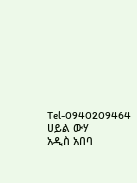Tel-0940209464
ሀይል ውሃ
አዲስ አበባ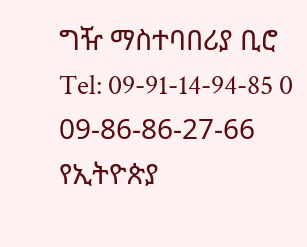ግዥ ማስተባበሪያ ቢሮ
Tel: 09-91-14-94-85 0 09-86-86-27-66
የኢትዮጵያ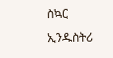ስኳር ኢንዱስትሪ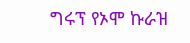ግሩፕ የኦሞ ኩራዝ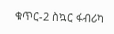ቁጥር-2 ስኳር ፋብሪካ